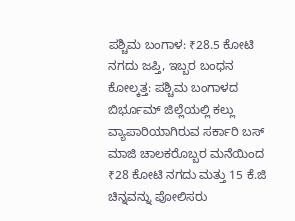ಪಶ್ಚಿಮ ಬಂಗಾಳ: ₹28.5 ಕೋಟಿ ನಗದು ಜಪ್ತಿ, ಇಬ್ಬರ ಬಂಧನ
ಕೋಲ್ಕತ್ತ: ಪಶ್ಚಿಮ ಬಂಗಾಳದ ಬಿರ್ಭೂಮ್ ಜಿಲ್ಲೆಯಲ್ಲಿ ಕಲ್ಲು ವ್ಯಾಪಾರಿಯಾಗಿರುವ ಸರ್ಕಾರಿ ಬಸ್ ಮಾಜಿ ಚಾಲಕರೊಬ್ಬರ ಮನೆಯಿಂದ ₹28 ಕೋಟಿ ನಗದು ಮತ್ತು 15 ಕೆ.ಜಿ ಚಿನ್ನವನ್ನು ಪೋಲಿಸರು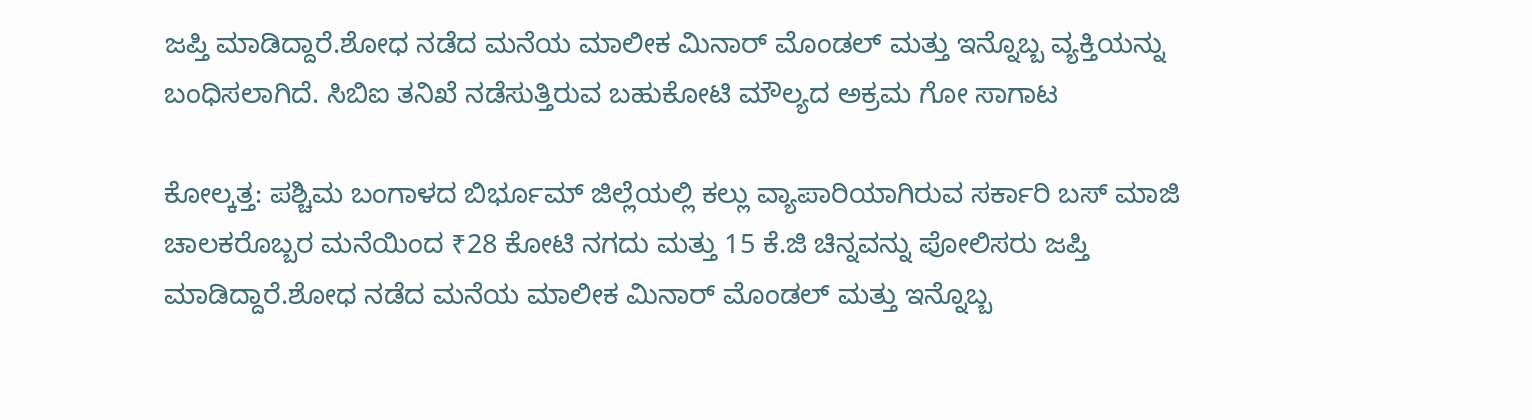ಜಪ್ತಿ ಮಾಡಿದ್ದಾರೆ.ಶೋಧ ನಡೆದ ಮನೆಯ ಮಾಲೀಕ ಮಿನಾರ್ ಮೊಂಡಲ್ ಮತ್ತು ಇನ್ನೊಬ್ಬ ವ್ಯಕ್ತಿಯನ್ನು ಬಂಧಿಸಲಾಗಿದೆ. ಸಿಬಿಐ ತನಿಖೆ ನಡೆಸುತ್ತಿರುವ ಬಹುಕೋಟಿ ಮೌಲ್ಯದ ಅಕ್ರಮ ಗೋ ಸಾಗಾಟ

ಕೋಲ್ಕತ್ತ: ಪಶ್ಚಿಮ ಬಂಗಾಳದ ಬಿರ್ಭೂಮ್ ಜಿಲ್ಲೆಯಲ್ಲಿ ಕಲ್ಲು ವ್ಯಾಪಾರಿಯಾಗಿರುವ ಸರ್ಕಾರಿ ಬಸ್ ಮಾಜಿ ಚಾಲಕರೊಬ್ಬರ ಮನೆಯಿಂದ ₹28 ಕೋಟಿ ನಗದು ಮತ್ತು 15 ಕೆ.ಜಿ ಚಿನ್ನವನ್ನು ಪೋಲಿಸರು ಜಪ್ತಿ ಮಾಡಿದ್ದಾರೆ.ಶೋಧ ನಡೆದ ಮನೆಯ ಮಾಲೀಕ ಮಿನಾರ್ ಮೊಂಡಲ್ ಮತ್ತು ಇನ್ನೊಬ್ಬ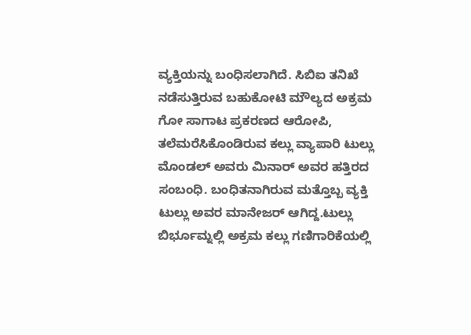ವ್ಯಕ್ತಿಯನ್ನು ಬಂಧಿಸಲಾಗಿದೆ. ಸಿಬಿಐ ತನಿಖೆ ನಡೆಸುತ್ತಿರುವ ಬಹುಕೋಟಿ ಮೌಲ್ಯದ ಅಕ್ರಮ ಗೋ ಸಾಗಾಟ ಪ್ರಕರಣದ ಆರೋಪಿ, ತಲೆಮರೆಸಿಕೊಂಡಿರುವ ಕಲ್ಲು ವ್ಯಾಪಾರಿ ಟುಲ್ಲು ಮೊಂಡಲ್ ಅವರು ಮಿನಾರ್ ಅವರ ಹತ್ತಿರದ ಸಂಬಂಧಿ. ಬಂಧಿತನಾಗಿರುವ ಮತ್ತೊಬ್ಬ ವ್ಯಕ್ತಿ ಟುಲ್ಲು ಅವರ ಮಾನೇಜರ್ ಆಗಿದ್ದ.ಟುಲ್ಲು ಬಿರ್ಭೂಮ್ನಲ್ಲಿ ಅಕ್ರಮ ಕಲ್ಲು ಗಣಿಗಾರಿಕೆಯಲ್ಲಿ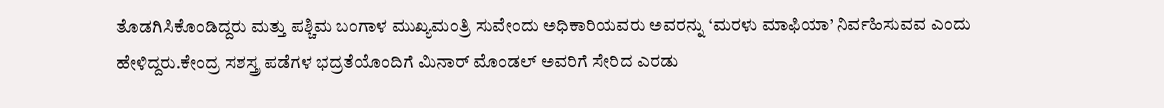ತೊಡಗಿಸಿಕೊಂಡಿದ್ದರು ಮತ್ತು ಪಶ್ಚಿಮ ಬಂಗಾಳ ಮುಖ್ಯಮಂತ್ರಿ ಸುವೇಂದು ಅಧಿಕಾರಿಯವರು ಅವರನ್ನು ‘ಮರಳು ಮಾಫಿಯಾ’ ನಿರ್ವಹಿಸುವವ ಎಂದು ಹೇಳಿದ್ದರು.ಕೇಂದ್ರ ಸಶಸ್ತ್ರ ಪಡೆಗಳ ಭದ್ರತೆಯೊಂದಿಗೆ ಮಿನಾರ್ ಮೊಂಡಲ್ ಅವರಿಗೆ ಸೇರಿದ ಎರಡು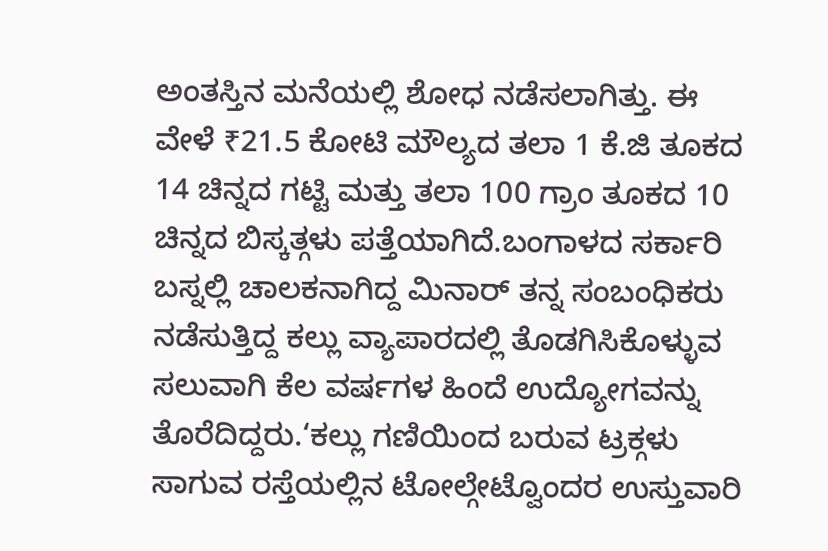ಅಂತಸ್ತಿನ ಮನೆಯಲ್ಲಿ ಶೋಧ ನಡೆಸಲಾಗಿತ್ತು. ಈ ವೇಳೆ ₹21.5 ಕೋಟಿ ಮೌಲ್ಯದ ತಲಾ 1 ಕೆ.ಜಿ ತೂಕದ 14 ಚಿನ್ನದ ಗಟ್ಟಿ ಮತ್ತು ತಲಾ 100 ಗ್ರಾಂ ತೂಕದ 10 ಚಿನ್ನದ ಬಿಸ್ಕತ್ಗಳು ಪತ್ತೆಯಾಗಿದೆ.ಬಂಗಾಳದ ಸರ್ಕಾರಿ ಬಸ್ನಲ್ಲಿ ಚಾಲಕನಾಗಿದ್ದ ಮಿನಾರ್ ತನ್ನ ಸಂಬಂಧಿಕರು ನಡೆಸುತ್ತಿದ್ದ ಕಲ್ಲು ವ್ಯಾಪಾರದಲ್ಲಿ ತೊಡಗಿಸಿಕೊಳ್ಳುವ ಸಲುವಾಗಿ ಕೆಲ ವರ್ಷಗಳ ಹಿಂದೆ ಉದ್ಯೋಗವನ್ನು ತೊರೆದಿದ್ದರು.‘ಕಲ್ಲು ಗಣಿಯಿಂದ ಬರುವ ಟ್ರಕ್ಗಳು ಸಾಗುವ ರಸ್ತೆಯಲ್ಲಿನ ಟೋಲ್ಗೇಟ್ವೊಂದರ ಉಸ್ತುವಾರಿ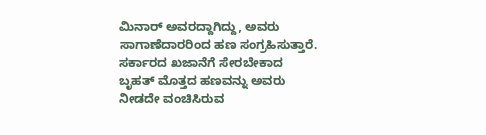ಮಿನಾರ್ ಅವರದ್ದಾಗಿದ್ದು, ಅವರು ಸಾಗಾಣೆದಾರರಿಂದ ಹಣ ಸಂಗ್ರಹಿಸುತ್ತಾರೆ. ಸರ್ಕಾರದ ಖಜಾನೆಗೆ ಸೇರಬೇಕಾದ ಬೃಹತ್ ಮೊತ್ತದ ಹಣವನ್ನು ಅವರು ನೀಡದೇ ವಂಚಿಸಿರುವ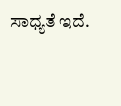ಸಾಧ್ಯತೆ ಇದೆ.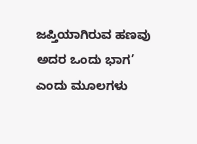ಜಪ್ತಿಯಾಗಿರುವ ಹಣವು ಅದರ ಒಂದು ಭಾಗ’ ಎಂದು ಮೂಲಗಳು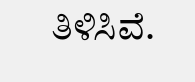ತಿಳಿಸಿವೆ.